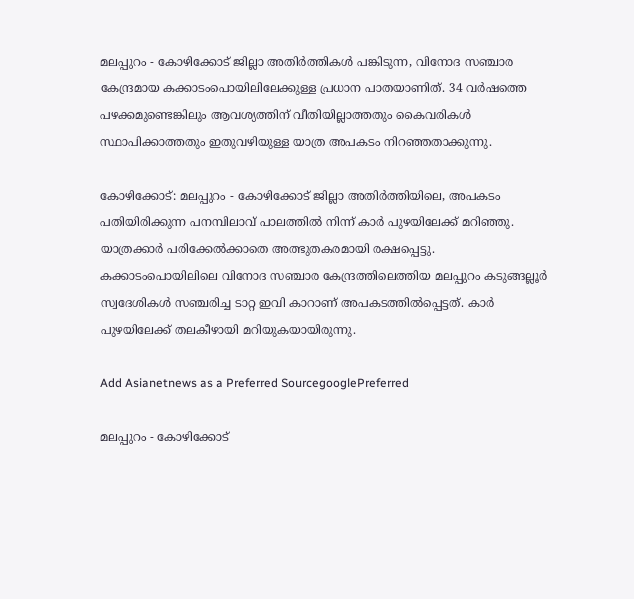മലപ്പുറം - കോഴിക്കോട് ജില്ലാ അതിര്‍ത്തികള്‍ പങ്കിടുന്ന, വിനോദ സഞ്ചാര കേന്ദ്രമായ കക്കാടംപൊയിലിലേക്കുള്ള പ്രധാന പാതയാണിത്. 34 വര്‍ഷത്തെ പഴക്കമുണ്ടെങ്കിലും ആവശ്യത്തിന് വീതിയില്ലാത്തതും കൈവരികള്‍ സ്ഥാപിക്കാത്തതും ഇതുവഴിയുള്ള യാത്ര അപകടം നിറഞ്ഞതാക്കുന്നു.

കോഴിക്കോട്: മലപ്പുറം - കോഴിക്കോട് ജില്ലാ അതിര്‍ത്തിയിലെ, അപകടം പതിയിരിക്കുന്ന പനമ്പിലാവ് പാലത്തില്‍ നിന്ന് കാര്‍ പുഴയിലേക്ക് മറിഞ്ഞു. യാത്രക്കാര്‍ പരിക്കേല്‍ക്കാതെ അത്ഭുതകരമായി രക്ഷപ്പെട്ടു. കക്കാടംപൊയിലിലെ വിനോദ സഞ്ചാര കേന്ദ്രത്തിലെത്തിയ മലപ്പുറം കടുങ്ങല്ലൂര്‍ സ്വദേശികള്‍ സഞ്ചരിച്ച ടാറ്റ ഇവി കാറാണ് അപകടത്തില്‍പ്പെട്ടത്. കാര്‍ പുഴയിലേക്ക് തലകീഴായി മറിയുകയായിരുന്നു.

Add Asianetnews as a Preferred SourcegooglePreferred

മലപ്പുറം - കോഴിക്കോട്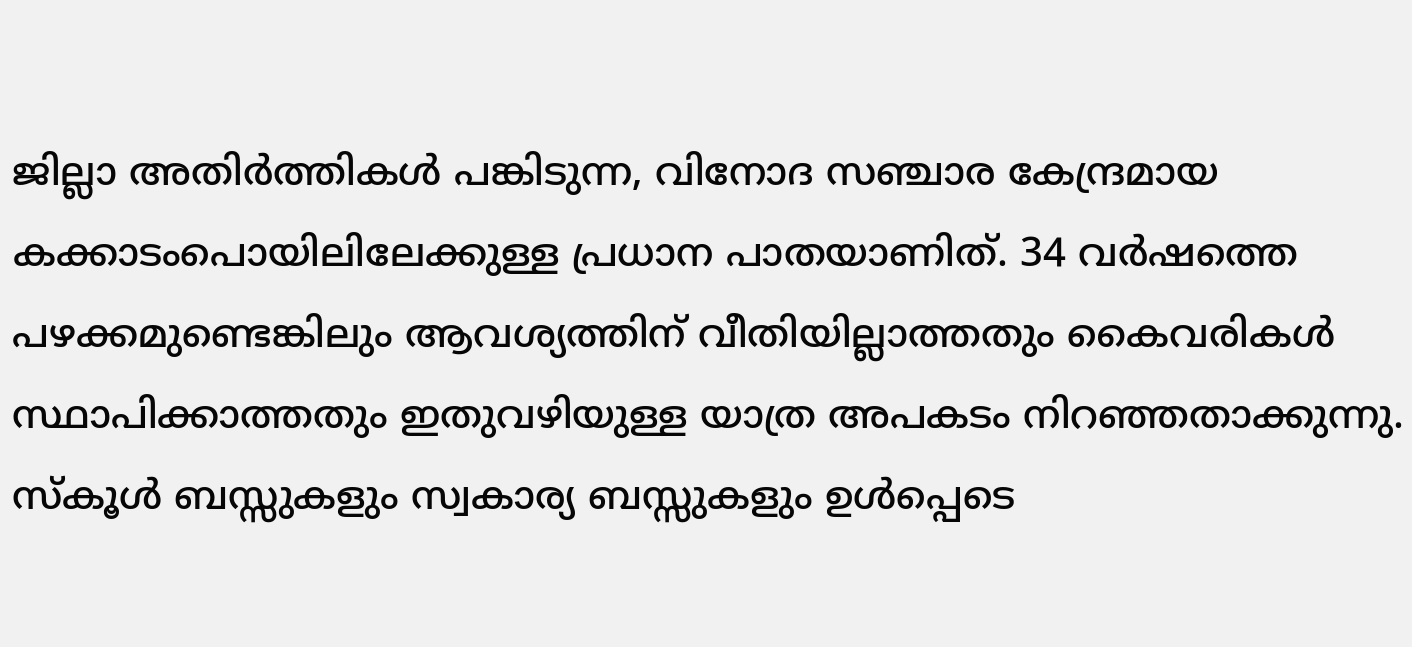ജില്ലാ അതിര്‍ത്തികള്‍ പങ്കിടുന്ന, വിനോദ സഞ്ചാര കേന്ദ്രമായ കക്കാടംപൊയിലിലേക്കുള്ള പ്രധാന പാതയാണിത്. 34 വര്‍ഷത്തെ പഴക്കമുണ്ടെങ്കിലും ആവശ്യത്തിന് വീതിയില്ലാത്തതും കൈവരികള്‍ സ്ഥാപിക്കാത്തതും ഇതുവഴിയുള്ള യാത്ര അപകടം നിറഞ്ഞതാക്കുന്നു. സ്‌കൂള്‍ ബസ്സുകളും സ്വകാര്യ ബസ്സുകളും ഉള്‍പ്പെടെ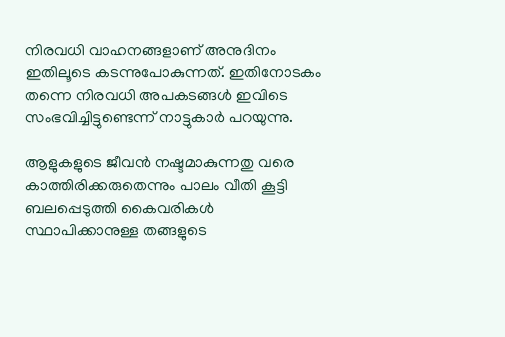നിരവധി വാഹനങ്ങളാണ് അനുദിനം ഇതിലൂടെ കടന്നുപോകുന്നത്. ഇതിനോടകം തന്നെ നിരവധി അപകടങ്ങള്‍ ഇവിടെ സംഭവിച്ചിട്ടുണ്ടെന്ന് നാട്ടുകാര്‍ പറയുന്നു.

ആളുകളുടെ ജീവന്‍ നഷ്ടമാകുന്നതു വരെ കാത്തിരിക്കരുതെന്നും പാലം വീതി കൂട്ടി ബലപ്പെടുത്തി കൈവരികള്‍ സ്ഥാപിക്കാനുള്ള തങ്ങളുടെ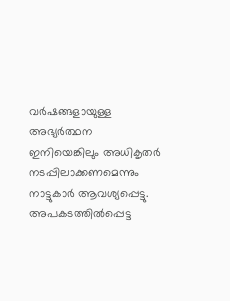വര്‍ഷങ്ങളായുള്ള അഭ്യര്‍ത്ഥന ഇനിയെങ്കിലും അധികൃതര്‍ നടപ്പിലാക്കണമെന്നും നാട്ടുകാര്‍ ആവശ്യപ്പെട്ടു. അപകടത്തില്‍പ്പെട്ട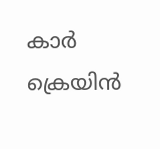കാര്‍ ക്രെയിന്‍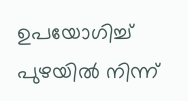ഉപയോഗിച്ച് പുഴയില്‍ നിന്ന്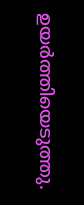ഉയര്‍ത്തിയെടുത്തു.